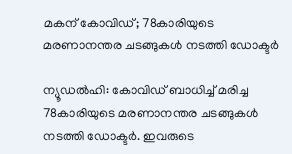മകന് കോവിഡ്; 78കാരിയുടെ മരണാനന്തര ചടങ്ങുകൾ നടത്തി ഡോക്ടർ

ന്യൂഡൽഹി: കോവിഡ് ബാധിച്ച് മരിച്ച 78കാരിയുടെ മരണാനന്തര ചടങ്ങുകൾ നടത്തി ഡോക്ടർ. ഇവരുടെ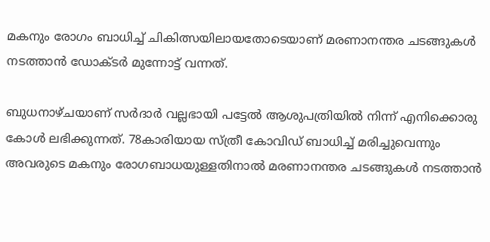മകനും രോഗം ബാധിച്ച് ചികിത്സയിലായതോടെയാണ് മരണാനന്തര ചടങ്ങുകൾ നടത്താൻ ഡോക്ടർ മുന്നോട്ട് വന്നത്.

ബുധനാഴ്ചയാണ് സർദാർ വല്ലഭായി പട്ടേൽ ആശുപത്രിയിൽ നിന്ന് എനിക്കൊരു കോൾ ലഭിക്കുന്നത്. 78കാരിയായ സ്ത്രീ കോവിഡ് ബാധിച്ച് മരിച്ചുവെന്നും അവരുടെ മകനും രോഗബാധയുള്ളതിനാൽ മരണാനന്തര ചടങ്ങുകൾ നടത്താൻ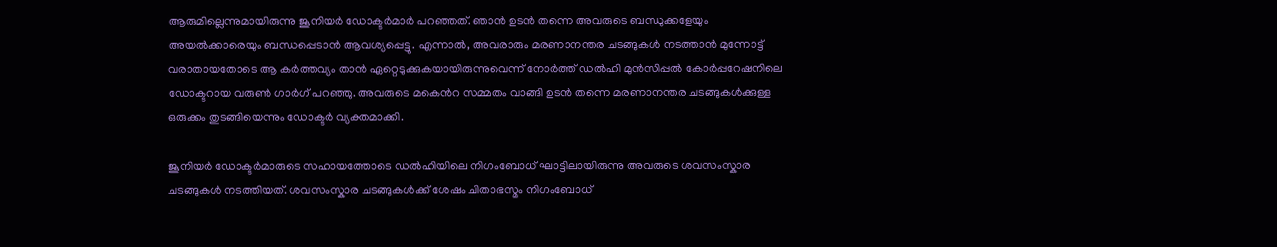ആരുമില്ലെന്നുമായിരുന്നു ജൂനിയർ ഡോക്ടർമാർ പറഞ്ഞത്. ഞാൻ ഉടൻ തന്നെ അവരുടെ ബന്ധുക്കളേയും അയൽക്കാരെയും ബന്ധപ്പെടാൻ ആവശ്യപ്പെട്ടു. എന്നാൽ, അവരാരും മരണാനന്തര ചടങ്ങുകൾ നടത്താൻ മുന്നോട്ട് വരാതായതോടെ ആ കർത്തവ്യം താൻ ഏറ്റെടുക്കുകയായിരുന്നുവെന്ന് നോർത്ത് ഡൽഹി മുൻസിപ്പൽ കോർപ്പറേഷനിലെ ഡോക്ടറായ വരുൺ ഗാർഗ് പറഞ്ഞു. അവരുടെ മകെൻറ സമ്മതം വാങ്ങി ഉടൻ തന്നെ മരണാനന്തര ചടങ്ങുകൾക്കുള്ള ഒരുക്കം തുടങ്ങിയെന്നും ഡോക്ടർ വ്യക്തമാക്കി.

ജൂനിയർ ഡോക്ടർമാരുടെ സഹായത്തോടെ ഡൽഹിയിലെ നിഗംബോധ് ഘാട്ടിലായിരുന്നു അവരുടെ ശവസംസ്കാര ചടങ്ങുകൾ നടത്തിയത്. ശവസംസ്കാര ചടങ്ങുകൾക്ക് ശേഷം ചിതാഭസ്മം നിഗംബോധ്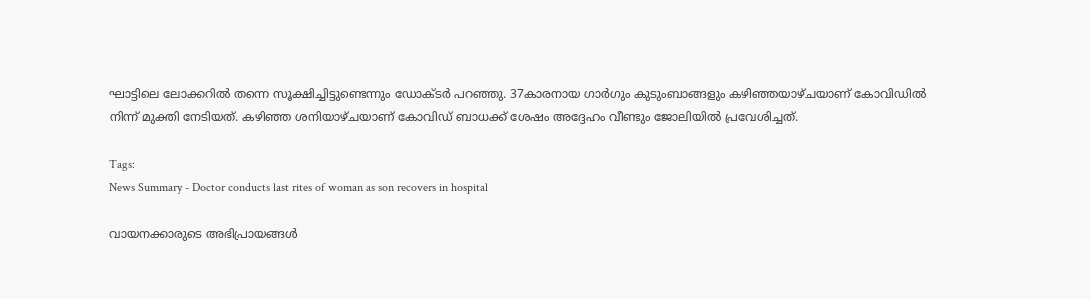ഘാട്ടിലെ ലോക്കറിൽ തന്നെ സൂക്ഷിച്ചിട്ടുണ്ടെന്നും ഡോക്ടർ പറഞ്ഞു. 37കാരനായ ഗാർഗും കുടുംബാങ്ങളും കഴിഞ്ഞയാഴ്ചയാണ് കോവിഡിൽ നിന്ന് മുക്തി നേടിയത്. കഴിഞ്ഞ ശനിയാഴ്ചയാണ് കോവിഡ് ബാധക്ക് ശേഷം അദ്ദേഹം വീണ്ടും ജോലിയിൽ പ്രവേശിച്ചത്.

Tags:
News Summary - Doctor conducts last rites of woman as son recovers in hospital

വായനക്കാരുടെ അഭിപ്രായങ്ങള്‍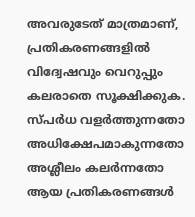അവരുടേത് മാത്രമാണ്, പ്രതികരണങ്ങളിൽ വിദ്വേഷവും വെറുപ്പും കലരാതെ സൂക്ഷിക്കുക. സ്പർധ വളർത്തുന്നതോ അധിക്ഷേപമാകുന്നതോ അശ്ലീലം കലർന്നതോ ആയ പ്രതികരണങ്ങൾ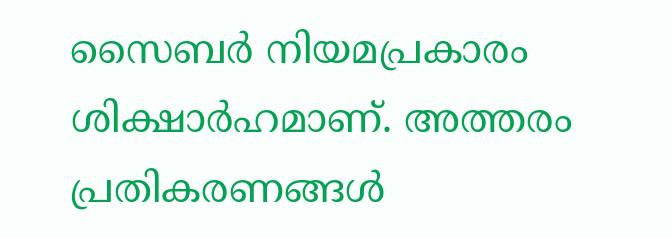സൈബർ നിയമപ്രകാരം ശിക്ഷാർഹമാണ്. അത്തരം പ്രതികരണങ്ങൾ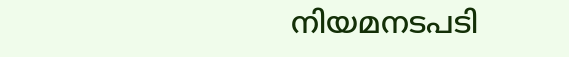നിയമനടപടി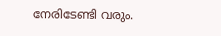നേരിടേണ്ടി വരും.